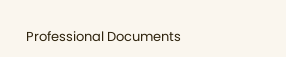Professional Documents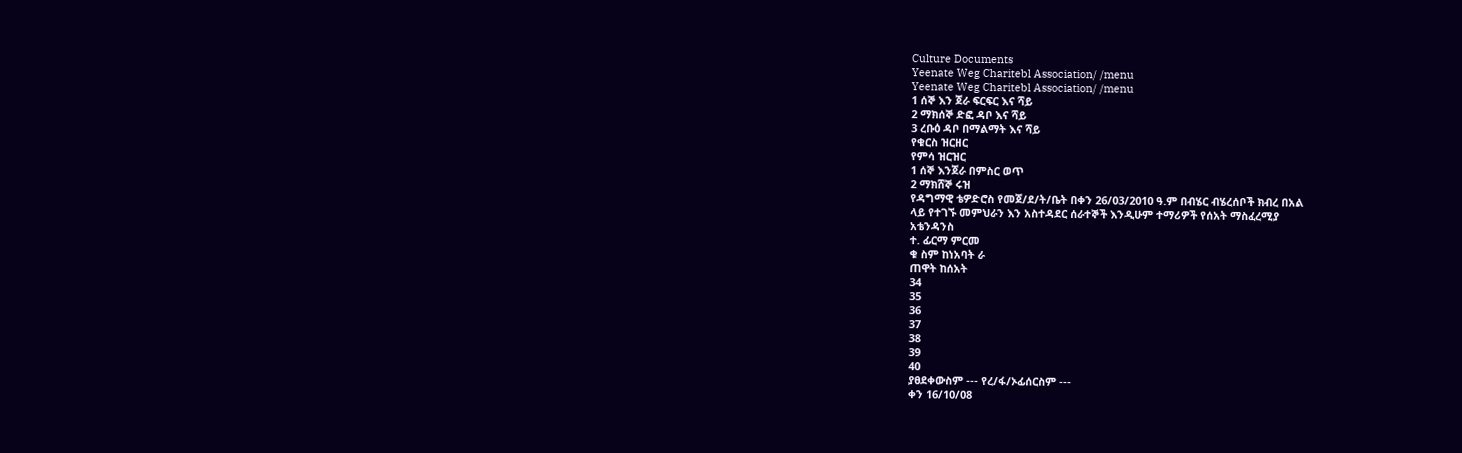Culture Documents
Yeenate Weg Charitebl Association/ /menu
Yeenate Weg Charitebl Association/ /menu
1 ሰኞ እን ጀራ ፍርፍር እና ሻይ
2 ማክሰኞ ድፎ ዳቦ እና ሻይ
3 ረቡዕ ዳቦ በማልማት እና ሻይ
የቁርስ ዝርዘር
የምሳ ዝርዝር
1 ሰኞ እንጀራ በምስር ወጥ
2 ማክሸኞ ሩዝ
የዳግማዊ ቴዎድሮስ የመጀ/ደ/ት/ቤት በቀን 26/03/2010 ዓ.ም በብሄር ብሄረሰቦች ክብረ በአል
ላይ የተገኙ መምህራን እን አስተዳደር ሰራተኞች እንዲሁም ተማሪዎች የሰአት ማስፈረሚያ
አቴንዳንስ
ተ. ፊርማ ምርመ
ቁ ስም ከነአባት ራ
ጠዋት ከሰአት
34
35
36
37
38
39
40
ያፀደቀውስም --- የረ/ፋ/ኦፊሰርስም ---
ቀን 16/10/08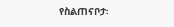የስልጠናቦታ፡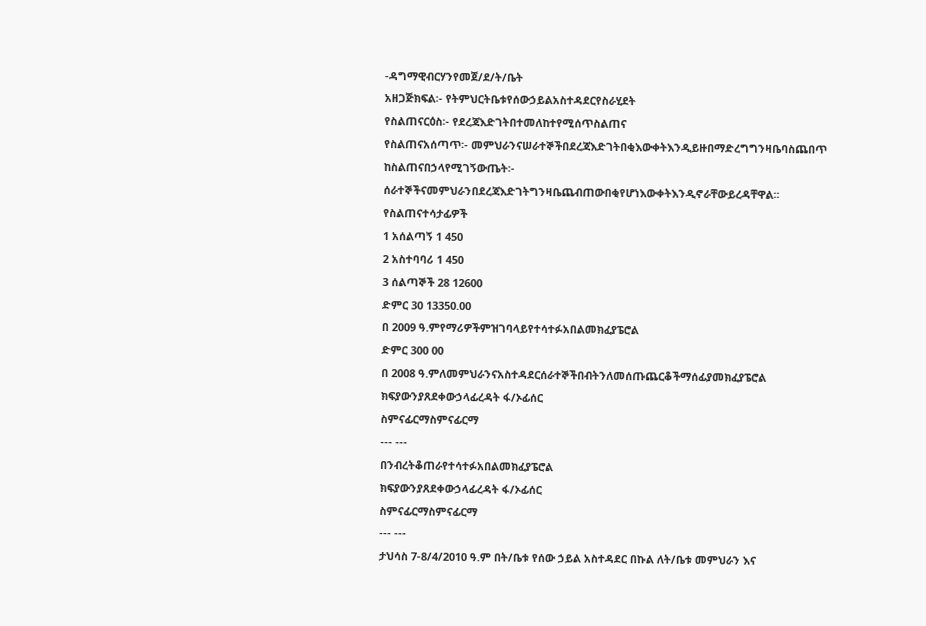-ዳግማዊብርሃንየመጀ/ደ/ት/ቤት
አዘጋጅክፍል፡- የትምህርትቤቱየሰውኃይልአስተዳደርየስራሂደት
የስልጠናርዕስ፡- የደረጃእድገትበተመለከተየሚሰጥስልጠና
የስልጠናአሰጣጥ፡- መምህራንናሠራተኞችበደረጃእድገትበቂእውቀትእንዲይዙበማድረግግንዛቤባስጨበጥ
ከስልጠናበኃላየሚገኝውጤት፡-
ሰራተኞችናመምህራንበደረጃእድገትግንዛቤጨብጠውበቂየሆነእውቀትእንዲኖራቸውይረዳቸዋል፡፡
የስልጠናተሳታፊዎች
1 አሰልጣኝ 1 450
2 አስተባባሪ 1 450
3 ሰልጣኞች 28 12600
ድምር 30 13350.00
በ 2009 ዓ.ምየማሪዎችምዝገባላይየተሳተፉአበልመክፈያፔሮል
ድምር 300 00
በ 2008 ዓ.ምለመምህራንናአስተዳደርሰራተኞችበብትንለመሰጡጨርቆችማሰፊያመክፈያፔሮል
ክፍያውንያጸደቀውኃላፊረዳት ፋ/ኦፊሰር
ስምናፊርማስምናፊርማ
--- ---
በንብረትቆጠራየተሳተፉአበልመክፈያፔሮል
ክፍያውንያጸደቀውኃላፊረዳት ፋ/ኦፊሰር
ስምናፊርማስምናፊርማ
--- ---
ታህሳስ 7-8/4/2010 ዓ.ም በት/ቤቱ የሰው ኃይል አስተዳደር በኩል ለት/ቤቱ መምህራን እና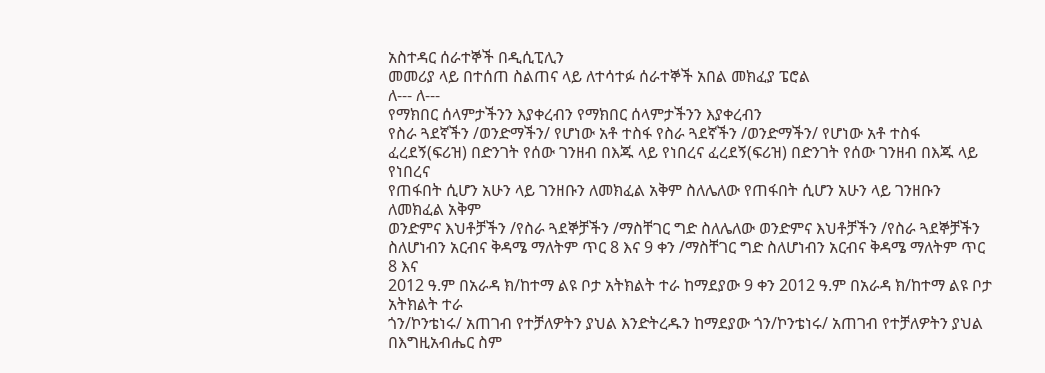አስተዳር ሰራተኞች በዲሲፒሊን
መመሪያ ላይ በተሰጠ ስልጠና ላይ ለተሳተፉ ሰራተኞች አበል መክፈያ ፔሮል
ለ--- ለ---
የማክበር ሰላምታችንን እያቀረብን የማክበር ሰላምታችንን እያቀረብን
የስራ ጓደኛችን /ወንድማችን/ የሆነው አቶ ተስፋ የስራ ጓደኛችን /ወንድማችን/ የሆነው አቶ ተስፋ
ፈረደኝ(ፍሪዝ) በድንገት የሰው ገንዘብ በእጁ ላይ የነበረና ፈረደኝ(ፍሪዝ) በድንገት የሰው ገንዘብ በእጁ ላይ የነበረና
የጠፋበት ሲሆን አሁን ላይ ገንዘቡን ለመክፈል አቅም ስለሌለው የጠፋበት ሲሆን አሁን ላይ ገንዘቡን ለመክፈል አቅም
ወንድምና እህቶቻችን /የስራ ጓደኞቻችን /ማስቸገር ግድ ስለሌለው ወንድምና እህቶቻችን /የስራ ጓደኞቻችን
ስለሆነብን አርብና ቅዳሜ ማለትም ጥር 8 እና 9 ቀን /ማስቸገር ግድ ስለሆነብን አርብና ቅዳሜ ማለትም ጥር 8 እና
2012 ዓ.ም በአራዳ ክ/ከተማ ልዩ ቦታ አትክልት ተራ ከማደያው 9 ቀን 2012 ዓ.ም በአራዳ ክ/ከተማ ልዩ ቦታ አትክልት ተራ
ጎን/ኮንቴነሩ/ አጠገብ የተቻለዎትን ያህል እንድትረዱን ከማደያው ጎን/ኮንቴነሩ/ አጠገብ የተቻለዎትን ያህል
በእግዚአብሔር ስም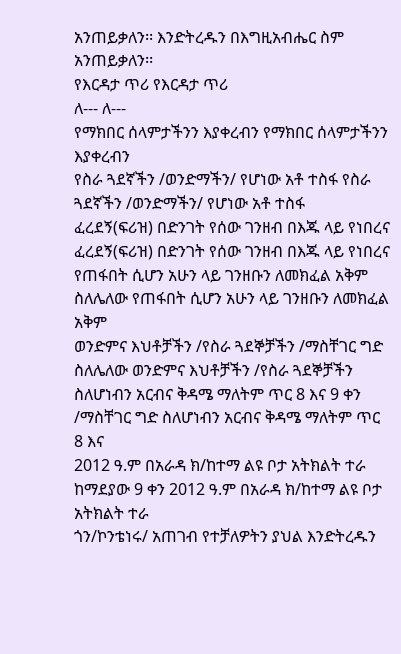አንጠይቃለን፡፡ እንድትረዱን በእግዚአብሔር ስም አንጠይቃለን፡፡
የእርዳታ ጥሪ የእርዳታ ጥሪ
ለ--- ለ---
የማክበር ሰላምታችንን እያቀረብን የማክበር ሰላምታችንን እያቀረብን
የስራ ጓደኛችን /ወንድማችን/ የሆነው አቶ ተስፋ የስራ ጓደኛችን /ወንድማችን/ የሆነው አቶ ተስፋ
ፈረደኝ(ፍሪዝ) በድንገት የሰው ገንዘብ በእጁ ላይ የነበረና ፈረደኝ(ፍሪዝ) በድንገት የሰው ገንዘብ በእጁ ላይ የነበረና
የጠፋበት ሲሆን አሁን ላይ ገንዘቡን ለመክፈል አቅም ስለሌለው የጠፋበት ሲሆን አሁን ላይ ገንዘቡን ለመክፈል አቅም
ወንድምና እህቶቻችን /የስራ ጓደኞቻችን /ማስቸገር ግድ ስለሌለው ወንድምና እህቶቻችን /የስራ ጓደኞቻችን
ስለሆነብን አርብና ቅዳሜ ማለትም ጥር 8 እና 9 ቀን /ማስቸገር ግድ ስለሆነብን አርብና ቅዳሜ ማለትም ጥር 8 እና
2012 ዓ.ም በአራዳ ክ/ከተማ ልዩ ቦታ አትክልት ተራ ከማደያው 9 ቀን 2012 ዓ.ም በአራዳ ክ/ከተማ ልዩ ቦታ አትክልት ተራ
ጎን/ኮንቴነሩ/ አጠገብ የተቻለዎትን ያህል እንድትረዱን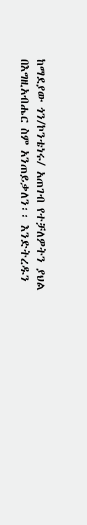ከማደያው ጎን/ኮንቴነሩ/ አጠገብ የተቻለዎትን ያህል
በእግዚአብሔር ስም አንጠይቃለን፡፡ እንድትረዱን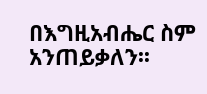በእግዚአብሔር ስም አንጠይቃለን፡፡